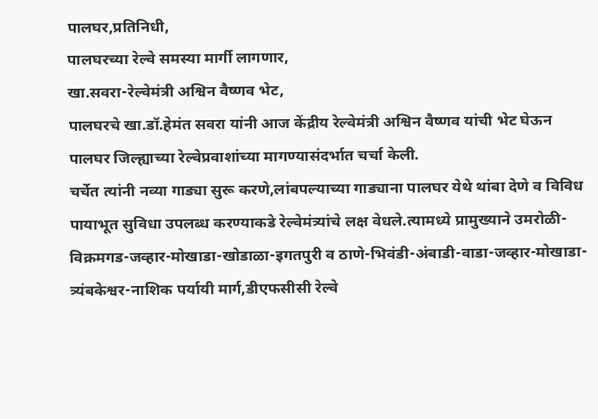पालघर,प्रतिनिधी,
पालघरच्या रेल्वे समस्या मार्गी लागणार,
खा.सवरा-रेल्वेमंत्री अश्विन वैष्णव भेट,
पालघरचे खा.डॉ.हेमंत सवरा यांनी आज केंद्रीय रेल्वेमंत्री अश्विन वैष्णव यांची भेट घेऊन पालघर जिल्ह्याच्या रेल्वेप्रवाशांच्या मागण्यासंदर्भात चर्चा केली.
चर्चेत त्यांनी नव्या गाड्या सुरू करणे,लांबपल्याच्या गाड्याना पालघर येथे थांबा देणे व विविध पायाभूत सुविधा उपलब्ध करण्याकडे रेल्वेमंत्र्यांचे लक्ष वेधले.त्यामध्ये प्रामुख्याने उमरोळी-विक्रमगड-जव्हार-मोखाडा-खोडाळा-इगतपुरी व ठाणे-भिवंडी-अंबाडी-वाडा-जव्हार-मोखाडा-त्र्यंबकेश्वर-नाशिक पर्यायी मार्ग,डीएफसीसी रेल्वे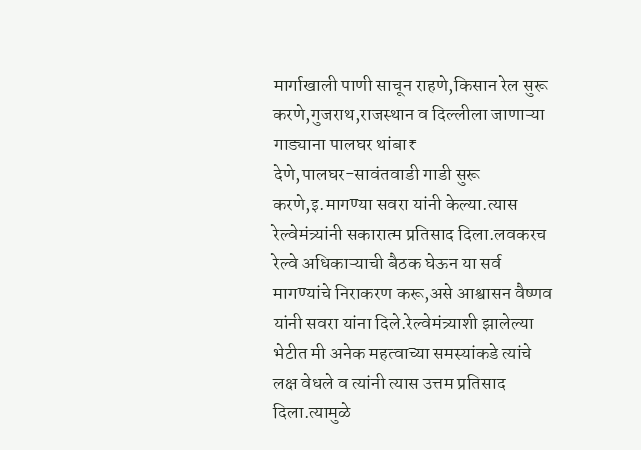मार्गाखाली पाणी साचून राहणे,किसान रेल सुरू करणे,गुजराथ,राजस्थान व दिल्लीला जाणाऱ्या गाड्याना पालघर थांबा₹
देणे,पालघर-सावंतवाडी गाडी सुरू करणे,इ.मागण्या सवरा यांनी केल्या.त्यास रेल्वेमंत्र्यांनी सकारात्म प्रतिसाद दिला.लवकरच रेल्वे अधिकाऱ्याची बैठक घेऊन या सर्व मागण्यांचे निराकरण करू,असे आश्वासन वैष्णव यांनी सवरा यांना दिले.रेल्वेमंत्र्याशी झालेल्या भेटीत मी अनेक महत्वाच्या समस्यांकडे त्यांचे लक्ष वेधले व त्यांनी त्यास उत्तम प्रतिसाद दिला.त्यामुळे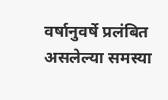वर्षानुवर्षे प्रलंबित असलेल्या समस्या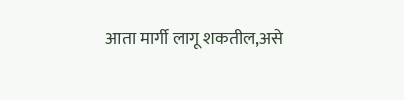आता मार्गी लागू शकतील,असे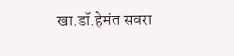खा.डॉ.हेमंत सवरा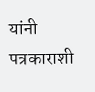यांनी पत्रकाराशी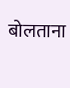बोलताना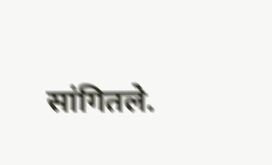सांगितले.